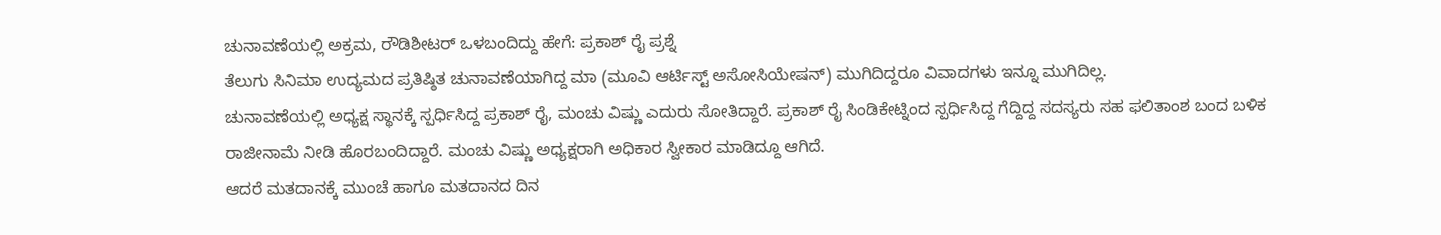ಚುನಾವಣೆಯಲ್ಲಿ ಅಕ್ರಮ, ರೌಡಿಶೀಟರ್ ಒಳಬಂದಿದ್ದು ಹೇಗೆ: ಪ್ರಕಾಶ್ ರೈ ಪ್ರಶ್ನೆ
ತೆಲುಗು ಸಿನಿಮಾ ಉದ್ಯಮದ ಪ್ರತಿಷ್ಠಿತ ಚುನಾವಣೆಯಾಗಿದ್ದ ಮಾ (ಮೂವಿ ಆರ್ಟಿಸ್ಟ್ ಅಸೋಸಿಯೇಷನ್) ಮುಗಿದಿದ್ದರೂ ವಿವಾದಗಳು ಇನ್ನೂ ಮುಗಿದಿಲ್ಲ.
ಚುನಾವಣೆಯಲ್ಲಿ ಅಧ್ಯಕ್ಷ ಸ್ಥಾನಕ್ಕೆ ಸ್ಪರ್ಧಿಸಿದ್ದ ಪ್ರಕಾಶ್ ರೈ, ಮಂಚು ವಿಷ್ಣು ಎದುರು ಸೋತಿದ್ದಾರೆ. ಪ್ರಕಾಶ್ ರೈ ಸಿಂಡಿಕೇಟ್ನಿಂದ ಸ್ಪರ್ಧಿಸಿದ್ದ ಗೆದ್ದಿದ್ದ ಸದಸ್ಯರು ಸಹ ಫಲಿತಾಂಶ ಬಂದ ಬಳಿಕ ರಾಜೀನಾಮೆ ನೀಡಿ ಹೊರಬಂದಿದ್ದಾರೆ. ಮಂಚು ವಿಷ್ಣು ಅಧ್ಯಕ್ಷರಾಗಿ ಅಧಿಕಾರ ಸ್ವೀಕಾರ ಮಾಡಿದ್ದೂ ಆಗಿದೆ.
ಆದರೆ ಮತದಾನಕ್ಕೆ ಮುಂಚೆ ಹಾಗೂ ಮತದಾನದ ದಿನ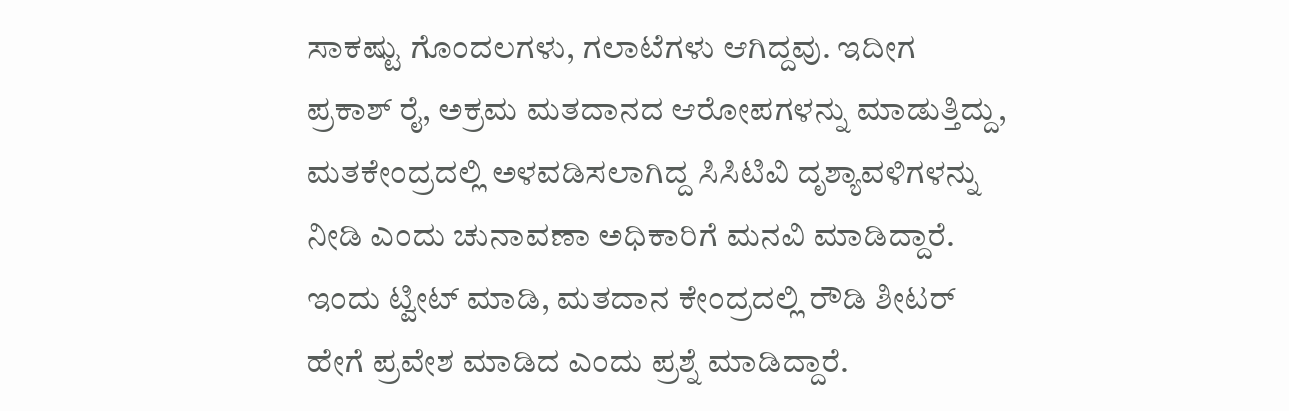ಸಾಕಷ್ಟು ಗೊಂದಲಗಳು, ಗಲಾಟೆಗಳು ಆಗಿದ್ದವು. ಇದೀಗ ಪ್ರಕಾಶ್ ರೈ, ಅಕ್ರಮ ಮತದಾನದ ಆರೋಪಗಳನ್ನು ಮಾಡುತ್ತಿದ್ದು, ಮತಕೇಂದ್ರದಲ್ಲಿ ಅಳವಡಿಸಲಾಗಿದ್ದ ಸಿಸಿಟಿವಿ ದೃಶ್ಯಾವಳಿಗಳನ್ನು ನೀಡಿ ಎಂದು ಚುನಾವಣಾ ಅಧಿಕಾರಿಗೆ ಮನವಿ ಮಾಡಿದ್ದಾರೆ. ಇಂದು ಟ್ವೀಟ್ ಮಾಡಿ, ಮತದಾನ ಕೇಂದ್ರದಲ್ಲಿ ರೌಡಿ ಶೀಟರ್ ಹೇಗೆ ಪ್ರವೇಶ ಮಾಡಿದ ಎಂದು ಪ್ರಶ್ನೆ ಮಾಡಿದ್ದಾರೆ.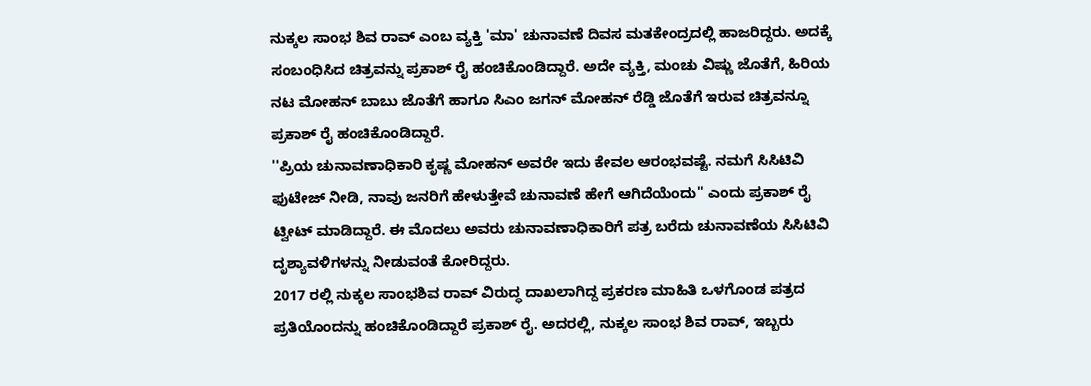ನುಕ್ಕಲ ಸಾಂಭ ಶಿವ ರಾವ್ ಎಂಬ ವ್ಯಕ್ತಿ 'ಮಾ' ಚುನಾವಣೆ ದಿವಸ ಮತಕೇಂದ್ರದಲ್ಲಿ ಹಾಜರಿದ್ದರು. ಅದಕ್ಕೆ ಸಂಬಂಧಿಸಿದ ಚಿತ್ರವನ್ನು ಪ್ರಕಾಶ್ ರೈ ಹಂಚಿಕೊಂಡಿದ್ದಾರೆ. ಅದೇ ವ್ಯಕ್ತಿ, ಮಂಚು ವಿಷ್ಣು ಜೊತೆಗೆ, ಹಿರಿಯ ನಟ ಮೋಹನ್ ಬಾಬು ಜೊತೆಗೆ ಹಾಗೂ ಸಿಎಂ ಜಗನ್ ಮೋಹನ್ ರೆಡ್ಡಿ ಜೊತೆಗೆ ಇರುವ ಚಿತ್ರವನ್ನೂ ಪ್ರಕಾಶ್ ರೈ ಹಂಚಿಕೊಂಡಿದ್ದಾರೆ.
''ಪ್ರಿಯ ಚುನಾವಣಾಧಿಕಾರಿ ಕೃಷ್ಣ ಮೋಹನ್ ಅವರೇ ಇದು ಕೇವಲ ಆರಂಭವಷ್ಟೆ. ನಮಗೆ ಸಿಸಿಟಿವಿ ಫುಟೇಜ್ ನೀಡಿ, ನಾವು ಜನರಿಗೆ ಹೇಳುತ್ತೇವೆ ಚುನಾವಣೆ ಹೇಗೆ ಆಗಿದೆಯೆಂದು'' ಎಂದು ಪ್ರಕಾಶ್ ರೈ ಟ್ವೀಟ್ ಮಾಡಿದ್ದಾರೆ. ಈ ಮೊದಲು ಅವರು ಚುನಾವಣಾಧಿಕಾರಿಗೆ ಪತ್ರ ಬರೆದು ಚುನಾವಣೆಯ ಸಿಸಿಟಿವಿ ದೃಶ್ಯಾವಳಿಗಳನ್ನು ನೀಡುವಂತೆ ಕೋರಿದ್ದರು.
2017 ರಲ್ಲಿ ನುಕ್ಕಲ ಸಾಂಭಶಿವ ರಾವ್ ವಿರುದ್ಧ ದಾಖಲಾಗಿದ್ದ ಪ್ರಕರಣ ಮಾಹಿತಿ ಒಳಗೊಂಡ ಪತ್ರದ ಪ್ರತಿಯೊಂದನ್ನು ಹಂಚಿಕೊಂಡಿದ್ದಾರೆ ಪ್ರಕಾಶ್ ರೈ. ಅದರಲ್ಲಿ, ನುಕ್ಕಲ ಸಾಂಭ ಶಿವ ರಾವ್, ಇಬ್ಬರು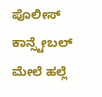ಪೊಲೀಸ್ ಕಾನ್ಸ್ಟೇಬಲ್ ಮೇಲೆ ಹಲ್ಲೆ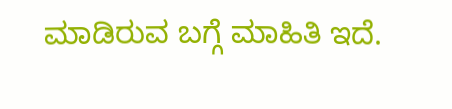ಮಾಡಿರುವ ಬಗ್ಗೆ ಮಾಹಿತಿ ಇದೆ.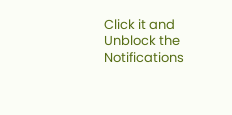Click it and Unblock the Notifications